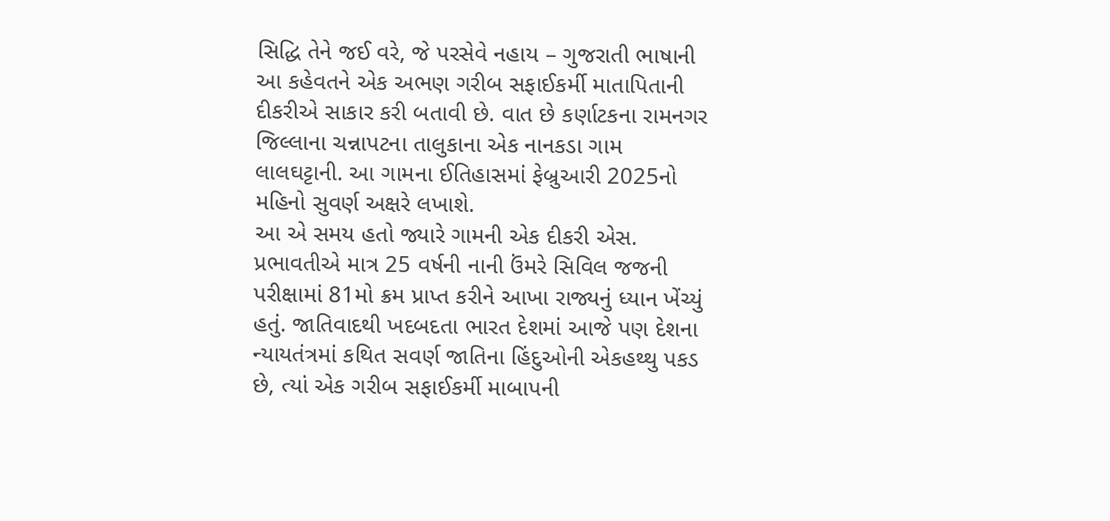સિદ્ધિ તેને જઈ વરે, જે પરસેવે નહાય – ગુજરાતી ભાષાની આ કહેવતને એક અભણ ગરીબ સફાઈકર્મી માતાપિતાની દીકરીએ સાકાર કરી બતાવી છે. વાત છે કર્ણાટકના રામનગર જિલ્લાના ચન્નાપટના તાલુકાના એક નાનકડા ગામ લાલઘટ્ટાની. આ ગામના ઈતિહાસમાં ફેબ્રુઆરી 2025નો મહિનો સુવર્ણ અક્ષરે લખાશે.
આ એ સમય હતો જ્યારે ગામની એક દીકરી એસ. પ્રભાવતીએ માત્ર 25 વર્ષની નાની ઉંમરે સિવિલ જજની પરીક્ષામાં 81મો ક્રમ પ્રાપ્ત કરીને આખા રાજ્યનું ધ્યાન ખેંચ્યું હતું. જાતિવાદથી ખદબદતા ભારત દેશમાં આજે પણ દેશના ન્યાયતંત્રમાં કથિત સવર્ણ જાતિના હિંદુઓની એકહથ્થુ પકડ છે, ત્યાં એક ગરીબ સફાઈકર્મી માબાપની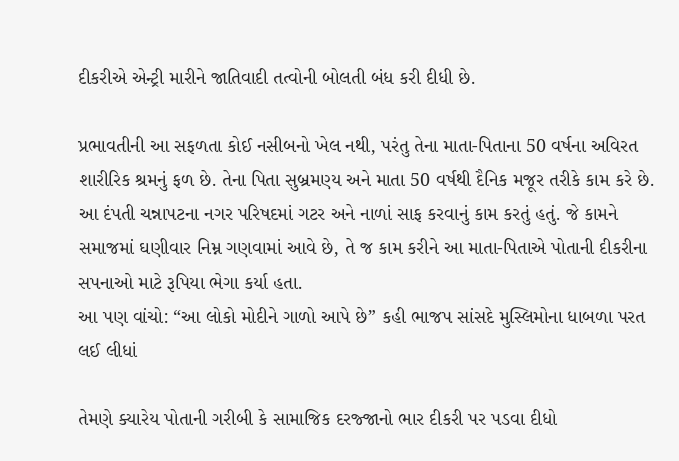દીકરીએ એન્ટ્રી મારીને જાતિવાદી તત્વોની બોલતી બંધ કરી દીધી છે.

પ્રભાવતીની આ સફળતા કોઈ નસીબનો ખેલ નથી, પરંતુ તેના માતા-પિતાના 50 વર્ષના અવિરત શારીરિક શ્રમનું ફળ છે. તેના પિતા સુબ્રમણ્ય અને માતા 50 વર્ષથી દૈનિક મજૂર તરીકે કામ કરે છે. આ દંપતી ચન્નાપટના નગર પરિષદમાં ગટર અને નાળાં સાફ કરવાનું કામ કરતું હતું. જે કામને સમાજમાં ઘણીવાર નિમ્ન ગણવામાં આવે છે, તે જ કામ કરીને આ માતા-પિતાએ પોતાની દીકરીના સપનાઓ માટે રૂપિયા ભેગા કર્યા હતા.
આ પણ વાંચો: “આ લોકો મોદીને ગાળો આપે છે” કહી ભાજપ સાંસદે મુસ્લિમોના ધાબળા પરત લઈ લીધાં

તેમણે ક્યારેય પોતાની ગરીબી કે સામાજિક દરજ્જાનો ભાર દીકરી પર પડવા દીધો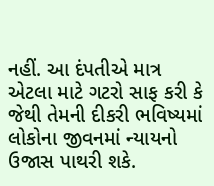નહીં. આ દંપતીએ માત્ર એટલા માટે ગટરો સાફ કરી કે જેથી તેમની દીકરી ભવિષ્યમાં લોકોના જીવનમાં ન્યાયનો ઉજાસ પાથરી શકે.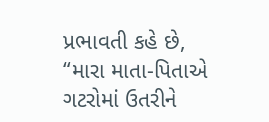પ્રભાવતી કહે છે, “મારા માતા-પિતાએ ગટરોમાં ઉતરીને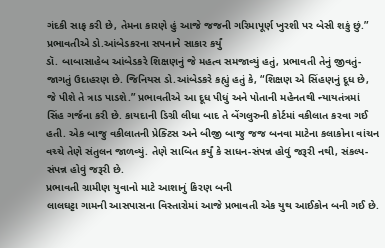ગંદકી સાફ કરી છે, તેમના કારણે હું આજે જજની ગરિમાપૂર્ણ ખુરશી પર બેસી શકું છું.”
પ્રભાવતીએ ડો.આંબેડકરના સપનાને સાકાર કર્યું
ડૉ. બાબાસાહેબ આંબેડકરે શિક્ષણનું જે મહત્વ સમજાવ્યું હતું, પ્રભાવતી તેનું જીવતું-જાગતું ઉદાહરણ છે. જિનિયસ ડો.આંબેડકરે કહ્યું હતું કે, “શિક્ષણ એ સિંહણનું દૂધ છે, જે પીશે તે ત્રાડ પાડશે.” પ્રભાવતીએ આ દૂધ પીધું અને પોતાની મહેનતથી ન્યાયતંત્રમાં સિંહ ગર્જના કરી છે. કાયદાની ડિગ્રી લીધા બાદ તે બેંગલુરુની કોર્ટમાં વકીલાત કરવા ગઈ હતી. એક બાજુ વકીલાતની પ્રેક્ટિસ અને બીજી બાજુ જજ બનવા માટેના કલાકોના વાંચન વચ્ચે તેણે સંતુલન જાળવ્યું. તેણે સાબિત કર્યું કે સાધન-સંપન્ન હોવું જરૂરી નથી, સંકલ્પ-સંપન્ન હોવું જરૂરી છે.
પ્રભાવતી ગ્રામીણ યુવાનો માટે આશાનું કિરણ બની
લાલઘટ્ટા ગામની આસપાસના વિસ્તારોમાં આજે પ્રભાવતી એક યુથ આઈકોન બની ગઈ છે.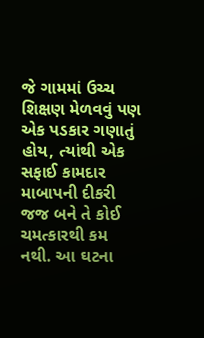જે ગામમાં ઉચ્ચ શિક્ષણ મેળવવું પણ એક પડકાર ગણાતું હોય, ત્યાંથી એક સફાઈ કામદાર માબાપની દીકરી જજ બને તે કોઈ ચમત્કારથી કમ નથી. આ ઘટના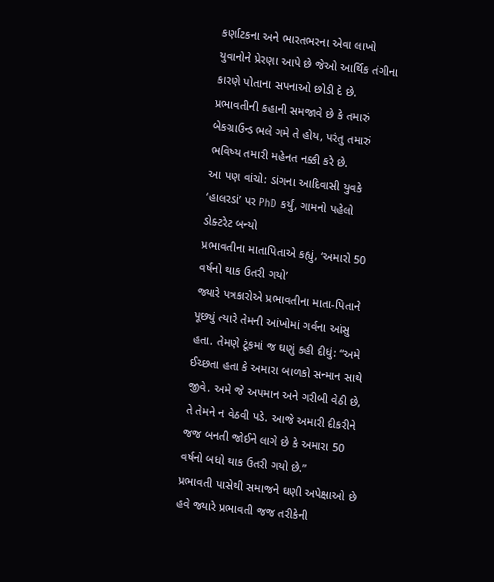કર્ણાટકના અને ભારતભરના એવા લાખો યુવાનોને પ્રેરણા આપે છે જેઓ આર્થિક તંગીના કારણે પોતાના સપનાઓ છોડી દે છે. પ્રભાવતીની કહાની સમજાવે છે કે તમારું બેકગ્રાઉન્ડ ભલે ગમે તે હોય, પરંતુ તમારું ભવિષ્ય તમારી મહેનત નક્કી કરે છે.
આ પણ વાંચો: ડાંગના આદિવાસી યુવકે ‘હાલરડાં’ પર PhD કર્યું, ગામનો પહેલો ડોક્ટરેટ બન્યો
પ્રભાવતીના માતાપિતાએ કહ્યું, ‘અમારો 50 વર્ષનો થાક ઉતરી ગયો’
જ્યારે પત્રકારોએ પ્રભાવતીના માતા-પિતાને પૂછ્યું ત્યારે તેમની આંખોમાં ગર્વના આંસુ હતા. તેમણે ટૂંકમાં જ ઘણું કહી દીધું: “અમે ઈચ્છતા હતા કે અમારા બાળકો સન્માન સાથે જીવે. અમે જે અપમાન અને ગરીબી વેઠી છે, તે તેમને ન વેઠવી પડે. આજે અમારી દીકરીને જજ બનતી જોઈને લાગે છે કે અમારા 50 વર્ષનો બધો થાક ઉતરી ગયો છે.”
પ્રભાવતી પાસેથી સમાજને ઘણી અપેક્ષાઓ છે
હવે જ્યારે પ્રભાવતી જજ તરીકેની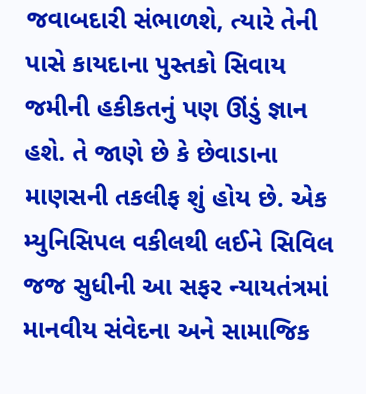જવાબદારી સંભાળશે, ત્યારે તેની પાસે કાયદાના પુસ્તકો સિવાય જમીની હકીકતનું પણ ઊંડું જ્ઞાન હશે. તે જાણે છે કે છેવાડાના માણસની તકલીફ શું હોય છે. એક મ્યુનિસિપલ વકીલથી લઈને સિવિલ જજ સુધીની આ સફર ન્યાયતંત્રમાં માનવીય સંવેદના અને સામાજિક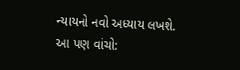ન્યાયનો નવો અધ્યાય લખશે.
આ પણ વાંચો: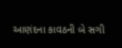આણંદના કાવઠની બે સગી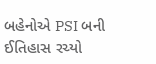બહેનોએ PSI બની ઈતિહાસ રચ્યો